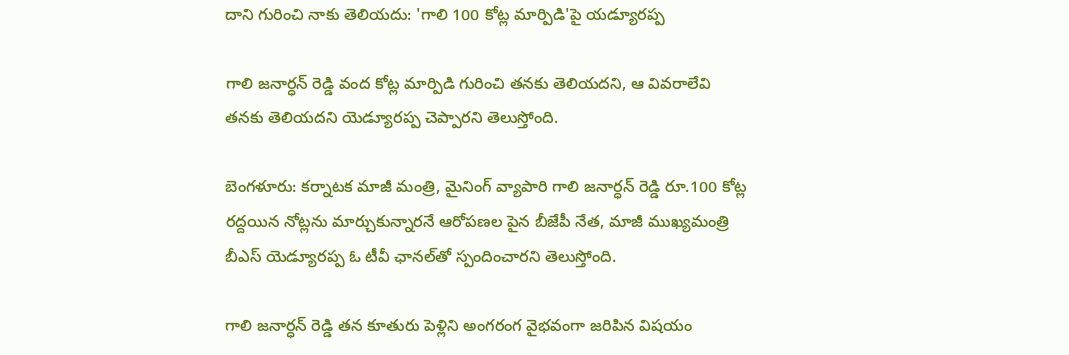దాని గురించి నాకు తెలియదు: 'గాలి 100 కోట్ల మార్పిడి'పై యడ్యూరప్ప

గాలి జనార్ధన్ రెడ్డి వంద కోట్ల మార్పిడి గురించి తనకు తెలియదని, ఆ వివరాలేవి తనకు తెలియదని యెడ్యూరప్ప చెప్పారని తెలుస్తోంది.

బెంగళూరు: కర్నాటక మాజీ మంత్రి, మైనింగ్ వ్యాపారి గాలి జనార్ధన్ రెడ్డి రూ.100 కోట్ల రద్దయిన నోట్లను మార్చుకున్నారనే ఆరోపణల పైన బీజేపీ నేత, మాజీ ముఖ్యమంత్రి బీఎస్ యెడ్యూరప్ప ఓ టీవీ ఛానల్‌తో స్పందించారని తెలుస్తోంది.

గాలి జనార్ధన్ రెడ్డి తన కూతురు పెళ్లిని అంగరంగ వైభవంగా జరిపిన విషయం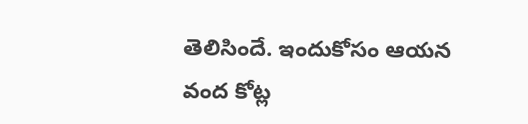తెలిసిందే. ఇందుకోసం ఆయన వంద కోట్ల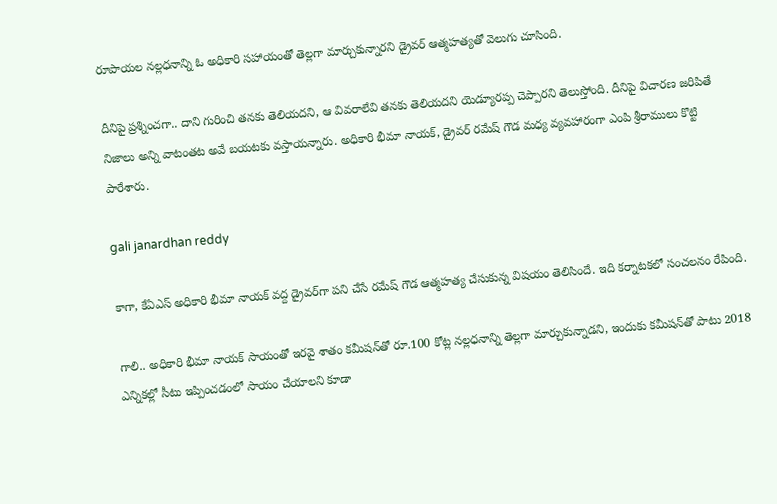రూపాయల నల్లధనాన్ని ఓ అధికారి సహాయంతో తెల్లగా మార్చుకున్నారని డ్రైవర్ ఆత్మహత్యతో వెలుగు చూసింది.

దీనిపై ప్రశ్నించగా.. దాని గురించి తనకు తెలియదని, ఆ వివరాలేవి తనకు తెలియదని యెడ్యూరప్ప చెప్పారని తెలుస్తోంది. దీనిపై విచారణ జరిపితే నిజాలు అన్ని వాటంతట అవే బయటకు వస్తాయన్నారు. అధికారి భీమా నాయక్, డ్రైవర్ రమేష్ గౌడ మధ్య వ్యవహారంగా ఎంపి శ్రీరాములు కొట్టి పారేశారు.

gali janardhan reddy

కాగా, కేఏఎస్ అధికారి భీమా నాయక్ వద్ద డ్రైవర్‌గా పని చేసే రమేష్ గౌడ ఆత్మహత్య చేసుకున్న విషయం తెలిసిందే. ఇది కర్నాటకలో సంచలనం రేపింది.

గాలి.. అధికారి భీమా నాయక్ సాయంతో ఇరవై శాతం కమీషన్‌తో రూ.100 కోట్ల నల్లధనాన్ని తెల్లగా మార్చుకున్నాడని, ఇందుకు కమీషన్‌తో పాటు 2018 ఎన్నికల్లో సీటు ఇప్పించడంలో సాయం చేయాలని కూడా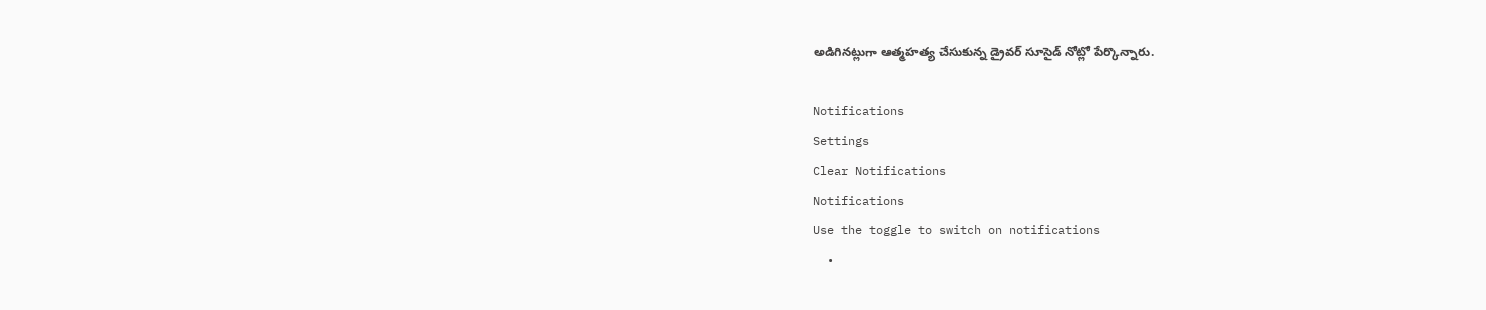అడిగినట్లుగా ఆత్మహత్య చేసుకున్న డ్రైవర్ సూసైడ్ నోట్లో పేర్కొన్నారు.

Notifications
Settings
Clear Notifications
Notifications
Use the toggle to switch on notifications
  •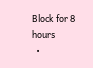Block for 8 hours
  •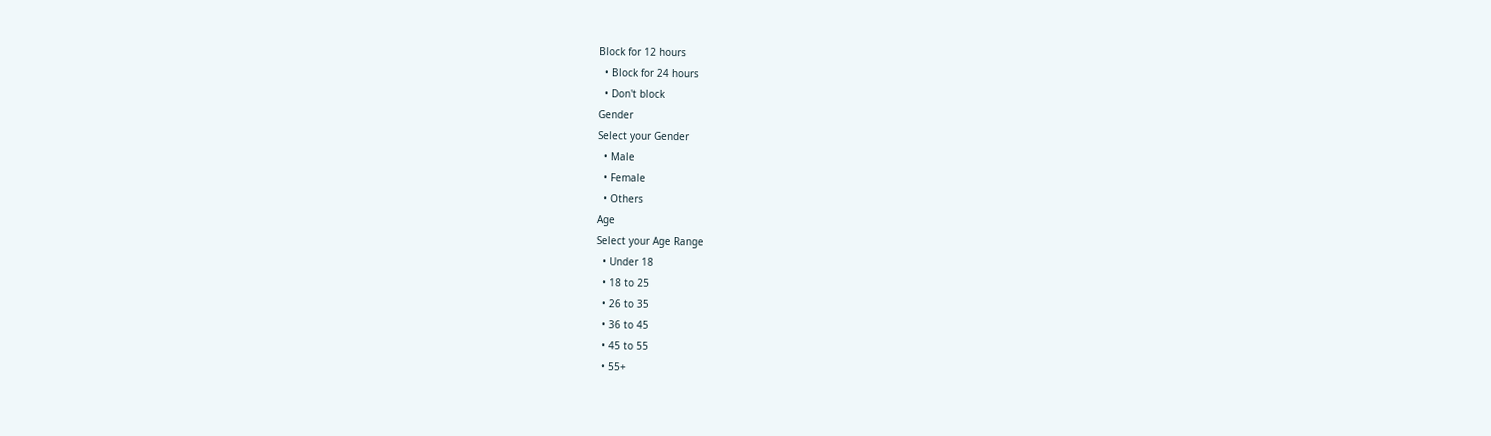Block for 12 hours
  • Block for 24 hours
  • Don't block
Gender
Select your Gender
  • Male
  • Female
  • Others
Age
Select your Age Range
  • Under 18
  • 18 to 25
  • 26 to 35
  • 36 to 45
  • 45 to 55
  • 55+